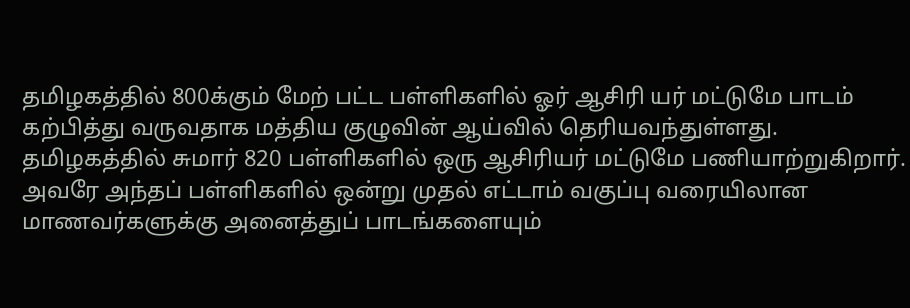தமிழகத்தில் 800க்கும் மேற் பட்ட பள்ளிகளில் ஓர் ஆசிரி யர் மட்டுமே பாடம் கற்பித்து வருவதாக மத்திய குழுவின் ஆய்வில் தெரியவந்துள்ளது. தமிழகத்தில் சுமார் 820 பள்ளிகளில் ஒரு ஆசிரியர் மட்டுமே பணியாற்றுகிறார். அவரே அந்தப் பள்ளிகளில் ஒன்று முதல் எட்டாம் வகுப்பு வரையிலான மாணவர்களுக்கு அனைத்துப் பாடங்களையும்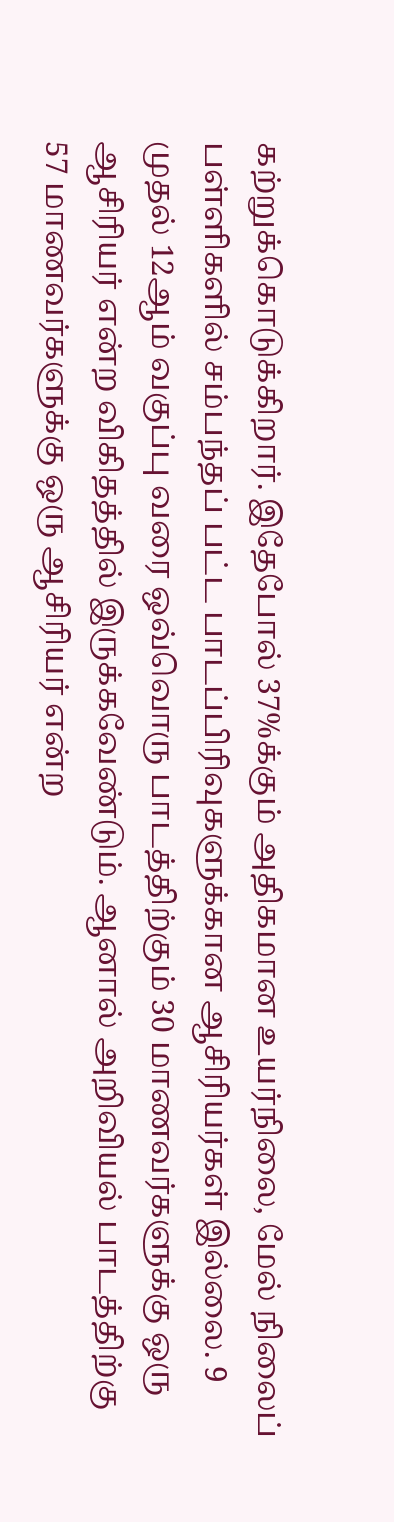கற்றுக்கொடுக்கிறார். இதேபோல் 37%க்கும் அதிகமான உயர்நிலை, மேல் நிலைப் பள்ளிகளில் சம்பந்தப் பட்ட பாடப்பிரிவுகளுக்கான ஆசிரியர்கள் இல்லை. 9 முதல் 12ஆம் வகுப்பு வரை ஒவ்வொரு பாடத்திற்கும் 30 மாணவர்களுக்கு ஒரு ஆசிரியர் என்ற விகிதத்தில் இருக்கவேண்டும். ஆனால் அறிவியல் பாடத்திற்கு 57 மாணவர்களுக்கு ஒரு ஆசிரியர் என்ற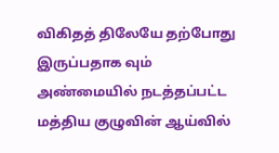விகிதத் திலேயே தற்போது இருப்பதாக வும் அண்மையில் நடத்தப்பட்ட மத்திய குழுவின் ஆய்வில்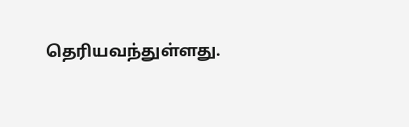தெரியவந்துள்ளது.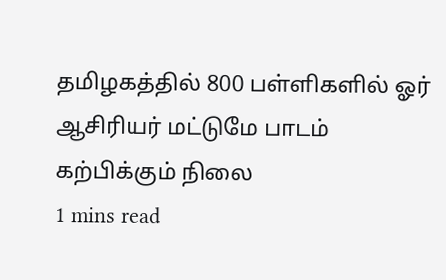தமிழகத்தில் 800 பள்ளிகளில் ஓர் ஆசிரியர் மட்டுமே பாடம் கற்பிக்கும் நிலை
1 mins read